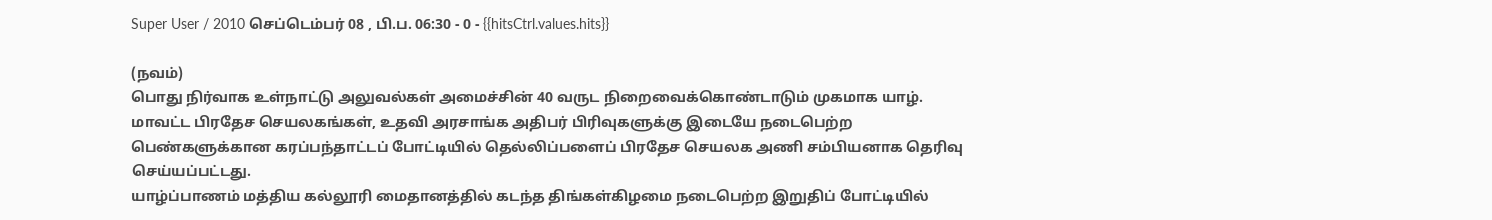Super User / 2010 செப்டெம்பர் 08 , பி.ப. 06:30 - 0 - {{hitsCtrl.values.hits}}

(நவம்)
பொது நிர்வாக உள்நாட்டு அலுவல்கள் அமைச்சின் 40 வருட நிறைவைக்கொண்டாடும் முகமாக யாழ். மாவட்ட பிரதேச செயலகங்கள், உதவி அரசாங்க அதிபர் பிரிவுகளுக்கு இடையே நடைபெற்ற பெண்களுக்கான கரப்பந்தாட்டப் போட்டியில் தெல்லிப்பளைப் பிரதேச செயலக அணி சம்பியனாக தெரிவு செய்யப்பட்டது.
யாழ்ப்பாணம் மத்திய கல்லூரி மைதானத்தில் கடந்த திங்கள்கிழமை நடைபெற்ற இறுதிப் போட்டியில்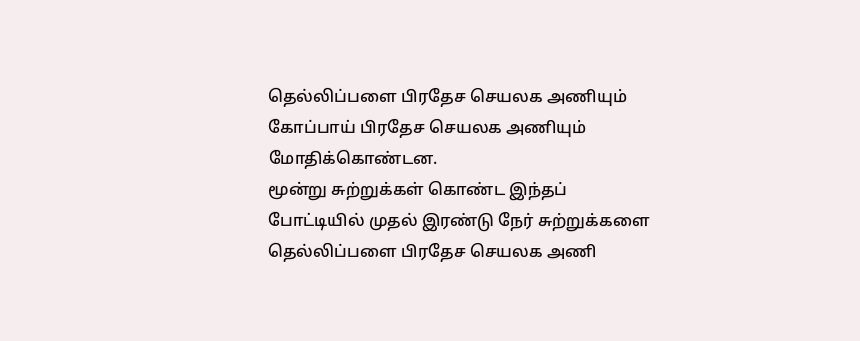தெல்லிப்பளை பிரதேச செயலக அணியும் கோப்பாய் பிரதேச செயலக அணியும் மோதிக்கொண்டன.
மூன்று சுற்றுக்கள் கொண்ட இந்தப் போட்டியில் முதல் இரண்டு நேர் சுற்றுக்களை தெல்லிப்பளை பிரதேச செயலக அணி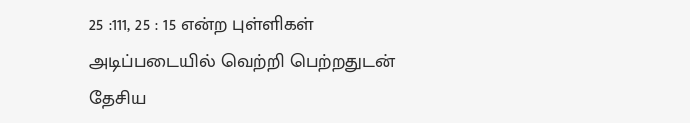25 :111, 25 : 15 என்ற புள்ளிகள் அடிப்படையில் வெற்றி பெற்றதுடன் தேசிய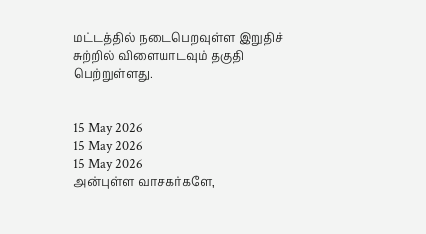மட்டத்தில் நடைபெறவுள்ள இறுதிச் சுற்றில் விளையாடவும் தகுதி பெற்றுள்ளது.


15 May 2026
15 May 2026
15 May 2026
அன்புள்ள வாசகர்களே,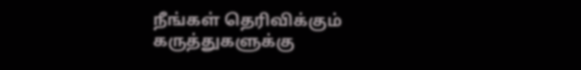நீங்கள் தெரிவிக்கும் கருத்துகளுக்கு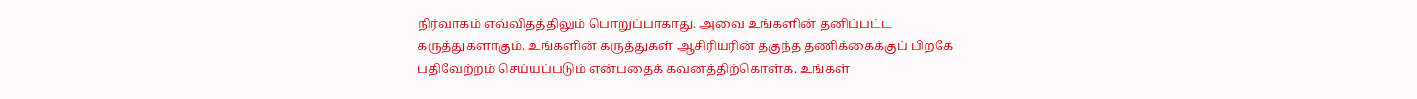நிர்வாகம் எவ்விதத்திலும் பொறுப்பாகாது. அவை உங்களின் தனிப்பட்ட கருத்துகளாகும். உங்களின் கருத்துகள் ஆசிரியரின் தகுந்த தணிக்கைக்குப் பிறகே பதிவேற்றம் செய்யப்படும் என்பதைக் கவனத்திற்கொள்க. உங்கள்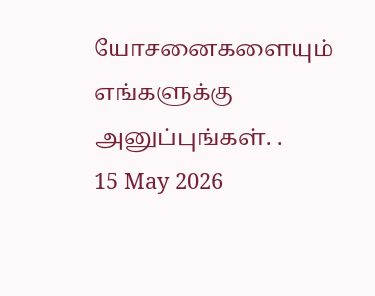யோசனைகளையும் எங்களுக்கு அனுப்புங்கள். .
15 May 2026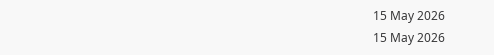15 May 2026
15 May 2026